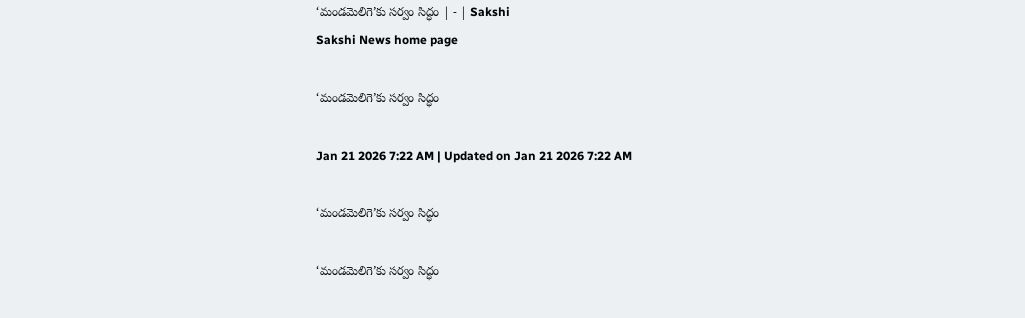‘మండమెలిగె’కు సర్వం సిద్ధం | - | Sakshi
Sakshi News home page

‘మండమెలిగె’కు సర్వం సిద్ధం

Jan 21 2026 7:22 AM | Updated on Jan 21 2026 7:22 AM

‘మండమెలిగె’కు సర్వం సిద్ధం

‘మండమెలిగె’కు సర్వం సిద్ధం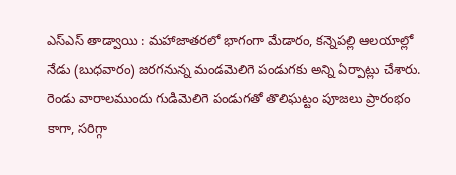ఎస్‌ఎస్‌ తాడ్వాయి : మహాజాతరలో భాగంగా మేడారం, కన్నెపల్లి ఆలయాల్లో నేడు (బుధవారం) జరగనున్న మండమెలిగె పండుగకు అన్ని ఏర్పాట్లు చేశారు. రెండు వారాలముందు గుడిమెలిగె పండుగతో తొలిఘట్టం పూజలు ప్రారంభం కాగా, సరిగ్గా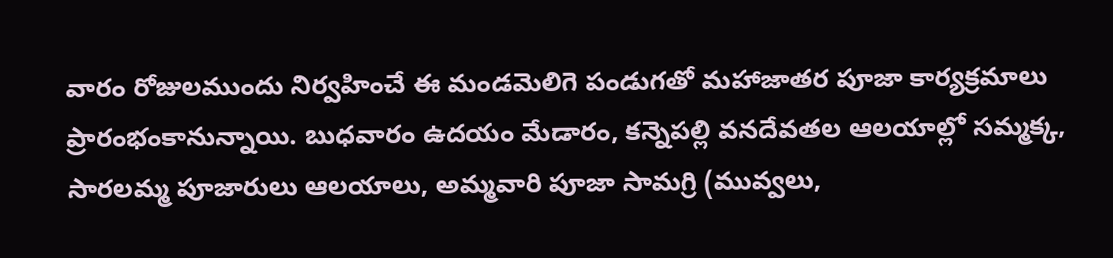వారం రోజులముందు నిర్వహించే ఈ మండమెలిగె పండుగతో మహాజాతర పూజా కార్యక్రమాలు ప్రారంభంకానున్నాయి. బుధవారం ఉదయం మేడారం, కన్నెపల్లి వనదేవతల ఆలయాల్లో సమ్మక్క, సారలమ్మ పూజారులు ఆలయాలు, అమ్మవారి పూజా సామగ్రి (మువ్వలు,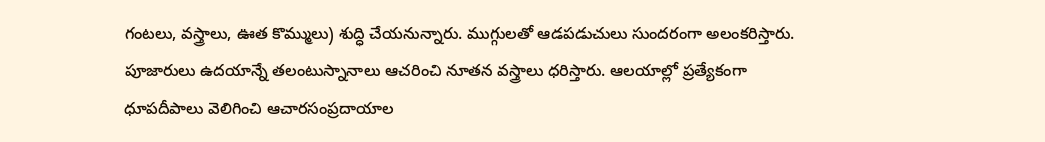గంటలు, వస్త్రాలు, ఊత కొమ్ములు) శుద్ధి చేయనున్నారు. ముగ్గులతో ఆడపడుచులు సుందరంగా అలంకరిస్తారు. పూజారులు ఉదయాన్నే తలంటుస్నానాలు ఆచరించి నూతన వస్త్రాలు ధరిస్తారు. ఆలయాల్లో ప్రత్యేకంగా ధూపదీపాలు వెలిగించి ఆచారసంప్రదాయాల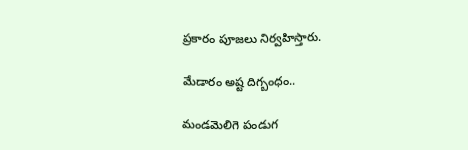ప్రకారం పూజలు నిర్వహిస్తారు.

మేడారం అష్ట దిగ్బంధం..

మండమెలిగె పండుగ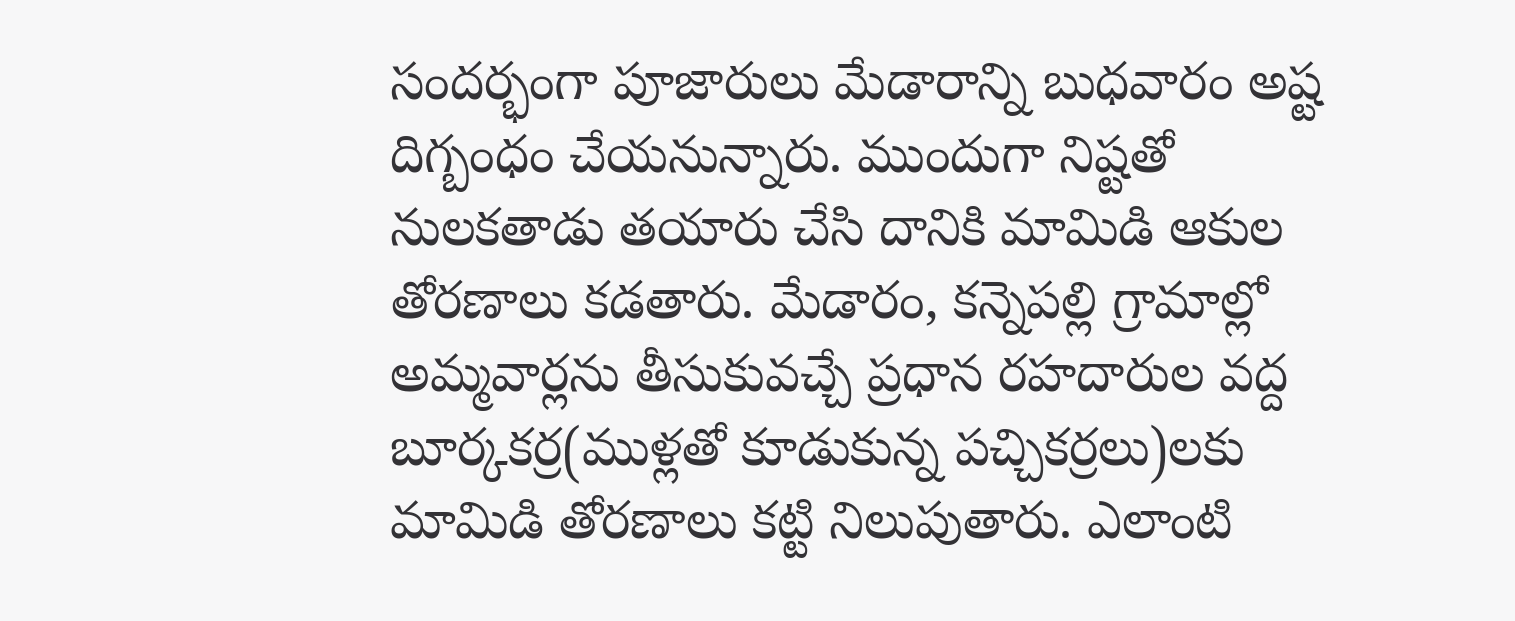సందర్భంగా పూజారులు మేడారాన్ని బుధవారం అష్ట దిగ్బంధం చేయనున్నారు. ముందుగా నిష్టతో నులకతాడు తయారు చేసి దానికి మామిడి ఆకుల తోరణాలు కడతారు. మేడారం, కన్నెపల్లి గ్రామాల్లో అమ్మవార్లను తీసుకువచ్చే ప్రధాన రహదారుల వద్ద బూర్కకర్ర(ముళ్లతో కూడుకున్న పచ్చికర్రలు)లకు మామిడి తోరణాలు కట్టి నిలుపుతారు. ఎలాంటి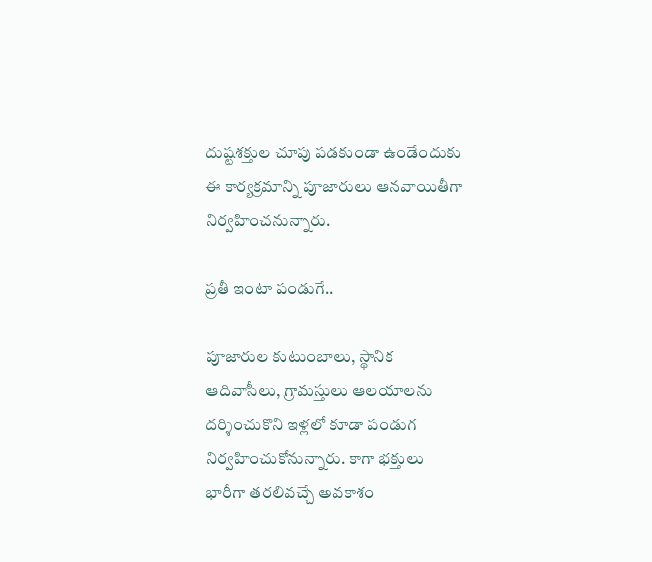దుష్టశక్తుల చూపు పడకుండా ఉండేందుకు ఈ కార్యక్రమాన్ని పూజారులు ఆనవాయితీగా నిర్వహించనున్నారు.

ప్రతీ ఇంటా పండుగే..

పూజారుల కుటుంబాలు, స్థానిక ఆదివాసీలు, గ్రామస్తులు ఆలయాలను దర్శించుకొని ఇళ్లలో కూడా పండుగ నిర్వహించుకోనున్నారు. కాగా భక్తులు భారీగా తరలివచ్చే అవకాశం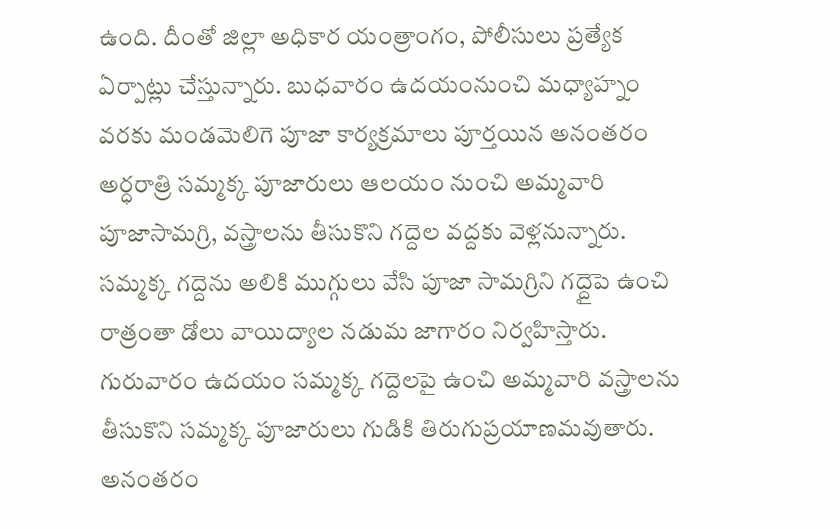ఉంది. దీంతో జిల్లా అధికార యంత్రాంగం, పోలీసులు ప్రత్యేక ఏర్పాట్లు చేస్తున్నారు. బుధవారం ఉదయంనుంచి మధ్యాహ్నం వరకు మండమెలిగె పూజా కార్యక్రమాలు పూర్తయిన అనంతరం అర్ధరాత్రి సమ్మక్క పూజారులు ఆలయం నుంచి అమ్మవారి పూజాసామగ్రి, వస్త్రాలను తీసుకొని గద్దెల వద్దకు వెళ్లనున్నారు. సమ్మక్క గద్దెను అలికి ముగ్గులు వేసి పూజా సామగ్రిని గద్దైపె ఉంచి రాత్రంతా డోలు వాయిద్యాల నడుమ జాగారం నిర్వహిస్తారు. గురువారం ఉదయం సమ్మక్క గద్దెలపై ఉంచి అమ్మవారి వస్త్రాలను తీసుకొని సమ్మక్క పూజారులు గుడికి తిరుగుప్రయాణమవుతారు. అనంతరం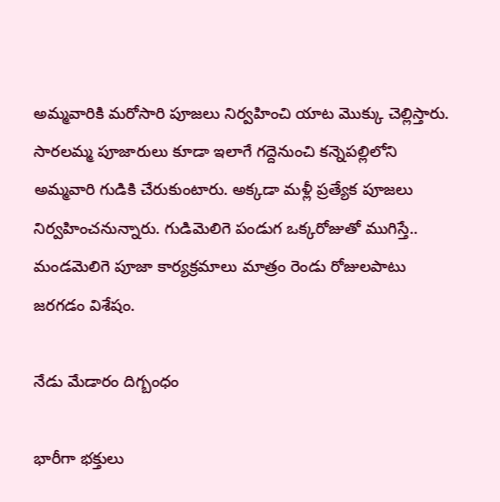అమ్మవారికి మరోసారి పూజలు నిర్వహించి యాట మొక్కు చెల్లిస్తారు. సారలమ్మ పూజారులు కూడా ఇలాగే గద్దెనుంచి కన్నెపల్లిలోని అమ్మవారి గుడికి చేరుకుంటారు. అక్కడా మళ్లీ ప్రత్యేక పూజలు నిర్వహించనున్నారు. గుడిమెలిగె పండుగ ఒక్కరోజుతో ముగిస్తే.. మండమెలిగె పూజా కార్యక్రమాలు మాత్రం రెండు రోజులపాటు జరగడం విశేషం.

నేడు మేడారం దిగ్బంధం

భారీగా భక్తులు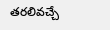తరలివచ్చే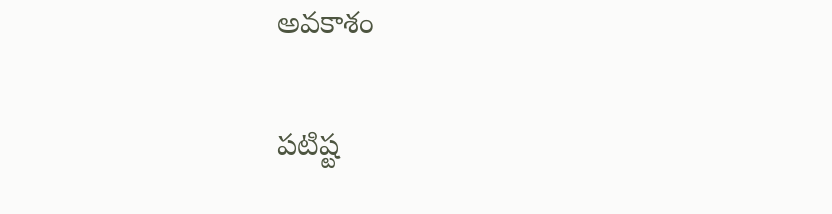అవకాశం

పటిష్ట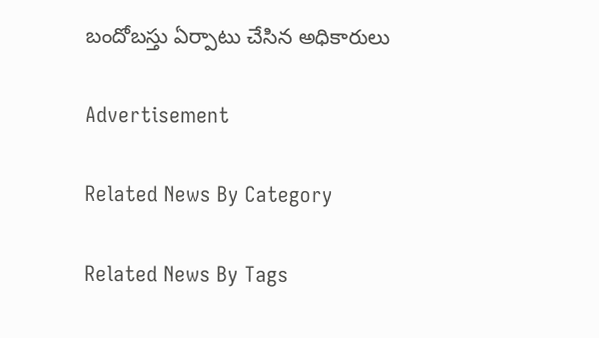బందోబస్తు ఏర్పాటు చేసిన అధికారులు

Advertisement

Related News By Category

Related News By Tags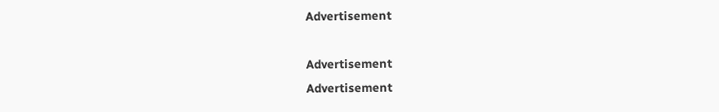Advertisement

Advertisement
Advertisement